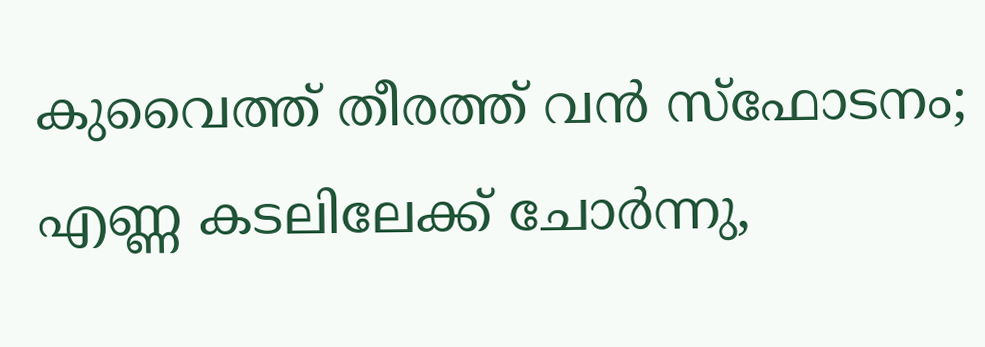കുവൈത്ത് തീരത്ത് വൻ സ്‌ഫോടനം; എണ്ണ കടലിലേക്ക് ചോർന്നു,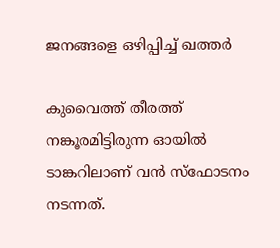ജനങ്ങളെ ഒഴിപ്പിച്ച് ഖത്തർ

കുവൈത്ത് തീരത്ത് നങ്കൂരമിട്ടിരുന്ന ഓയിൽ ടാങ്കറിലാണ് വൻ സ്‌ഫോടനം നടന്നത്.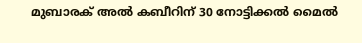മുബാരക് അൽ കബീറിന് 30 നോട്ടിക്കൽ മൈൽ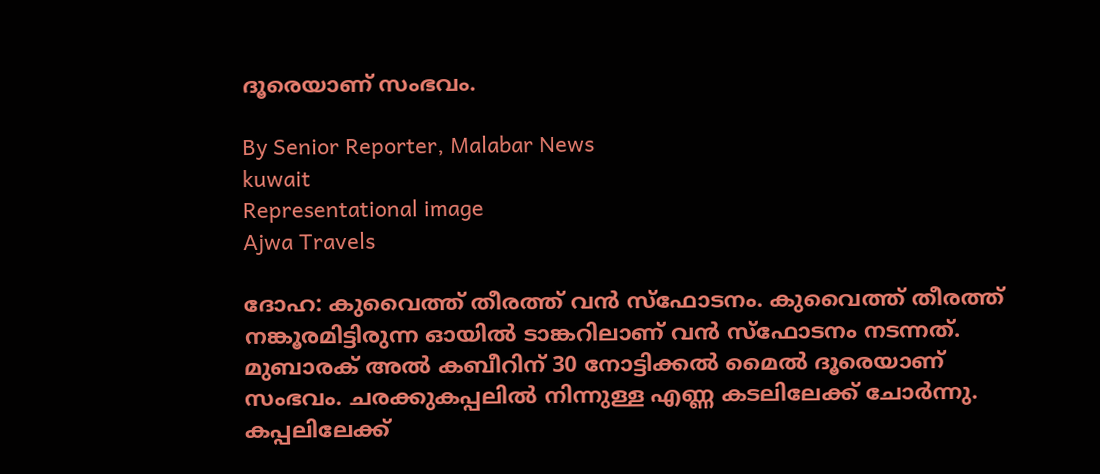ദൂരെയാണ് സംഭവം.

By Senior Reporter, Malabar News
kuwait
Representational image
Ajwa Travels

ദോഹ: കുവൈത്ത് തീരത്ത് വൻ സ്‌ഫോടനം. കുവൈത്ത് തീരത്ത് നങ്കൂരമിട്ടിരുന്ന ഓയിൽ ടാങ്കറിലാണ് വൻ സ്‌ഫോടനം നടന്നത്. മുബാരക് അൽ കബീറിന് 30 നോട്ടിക്കൽ മൈൽ ദൂരെയാണ് സംഭവം. ചരക്കുകപ്പലിൽ നിന്നുള്ള എണ്ണ കടലിലേക്ക് ചോർന്നു. കപ്പലിലേക്ക്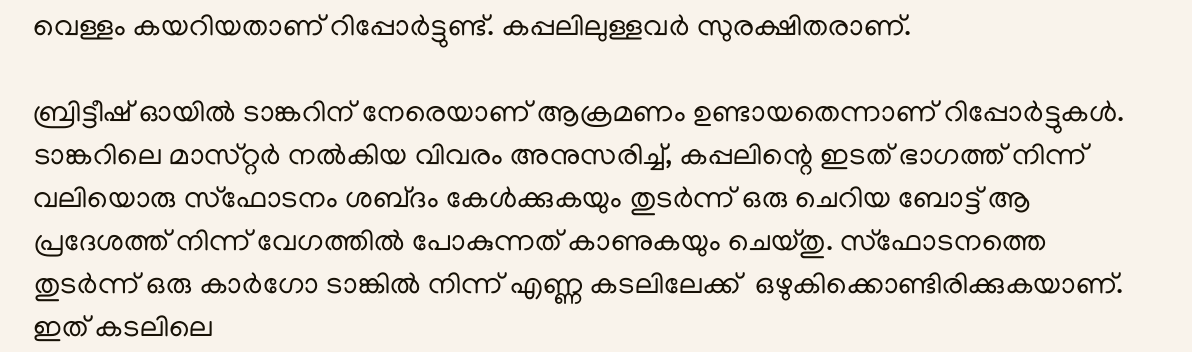വെള്ളം കയറിയതാണ് റിപ്പോർട്ടുണ്ട്. കപ്പലിലുള്ളവർ സുരക്ഷിതരാണ്.

ബ്രിട്ടീഷ് ഓയിൽ ടാങ്കറിന്‌ നേരെയാണ് ആക്രമണം ഉണ്ടായതെന്നാണ് റിപ്പോർട്ടുകൾ. ടാങ്കറിലെ മാസ്‌റ്റർ നൽകിയ വിവരം അനുസരിച്ച്, കപ്പലിന്റെ ഇടത് ഭാഗത്ത് നിന്ന് വലിയൊരു സ്‌ഫോടനം ശബ്‌ദം കേൾക്കുകയും തുടർന്ന് ഒരു ചെറിയ ബോട്ട് ആ പ്രദേശത്ത് നിന്ന് വേഗത്തിൽ പോകുന്നത് കാണുകയും ചെയ്‌തു. സ്‌ഫോടനത്തെ തുടർന്ന് ഒരു കാർഗോ ടാങ്കിൽ നിന്ന് എണ്ണ കടലിലേക്ക്  ഒഴുകിക്കൊണ്ടിരിക്കുകയാണ്. ഇത് കടലിലെ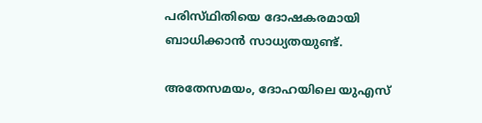പരിസ്‌ഥിതിയെ ദോഷകരമായി ബാധിക്കാൻ സാധ്യതയുണ്ട്.

അതേസമയം, ദോഹയിലെ യുഎസ്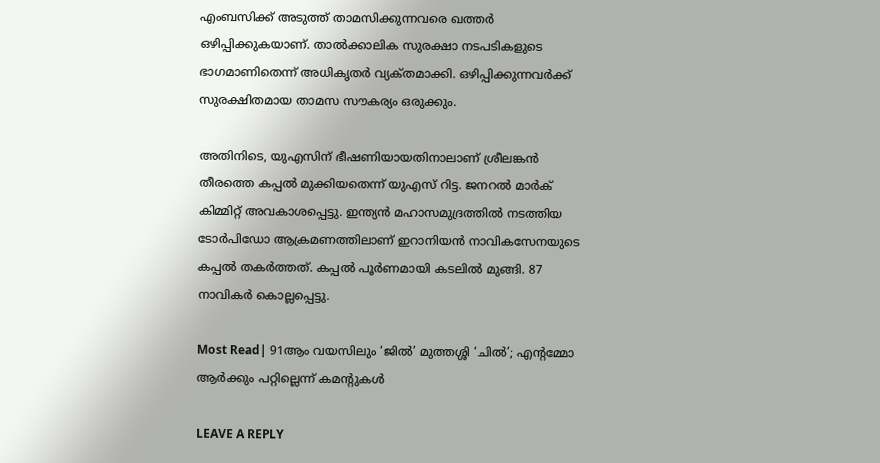എംബസിക്ക് അടുത്ത് താമസിക്കുന്നവരെ ഖത്തർ ഒഴിപ്പിക്കുകയാണ്. താൽക്കാലിക സുരക്ഷാ നടപടികളുടെ ഭാഗമാണിതെന്ന് അധികൃതർ വ്യക്‌തമാക്കി. ഒഴിപ്പിക്കുന്നവർക്ക് സുരക്ഷിതമായ താമസ സൗകര്യം ഒരുക്കും.

അതിനിടെ, യുഎസിന് ഭീഷണിയായതിനാലാണ് ശ്രീലങ്കൻ തീരത്തെ കപ്പൽ മുക്കിയതെന്ന് യുഎസ് റിട്ട. ജനറൽ മാർക് കിമ്മിറ്റ്‌ അവകാശപ്പെട്ടു. ഇന്ത്യൻ മഹാസമുദ്രത്തിൽ നടത്തിയ ടോർപിഡോ ആക്രമണത്തിലാണ് ഇറാനിയൻ നാവികസേനയുടെ കപ്പൽ തകർത്തത്. കപ്പൽ പൂർണമായി കടലിൽ മുങ്ങി. 87 നാവികർ കൊല്ലപ്പെട്ടു.

Most Read| 91ആം വയസിലും ‘ജിൽ’ മുത്തശ്ശി ‘ചിൽ’; എന്റമ്മോ ആർക്കും പറ്റില്ലെന്ന് കമന്റുകൾ

LEAVE A REPLY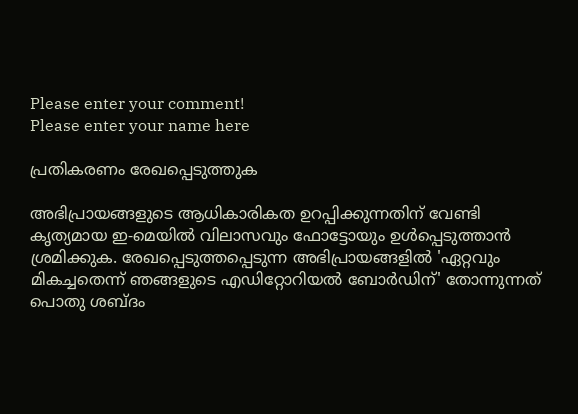Please enter your comment!
Please enter your name here

പ്രതികരണം രേഖപ്പെടുത്തുക

അഭിപ്രായങ്ങളുടെ ആധികാരികത ഉറപ്പിക്കുന്നതിന് വേണ്ടി കൃത്യമായ ഇ-മെയിൽ വിലാസവും ഫോട്ടോയും ഉൾപ്പെടുത്താൻ ശ്രമിക്കുക. രേഖപ്പെടുത്തപ്പെടുന്ന അഭിപ്രായങ്ങളിൽ 'ഏറ്റവും മികച്ചതെന്ന് ഞങ്ങളുടെ എഡിറ്റോറിയൽ ബോർഡിന്' തോന്നുന്നത് പൊതു ശബ്‌ദം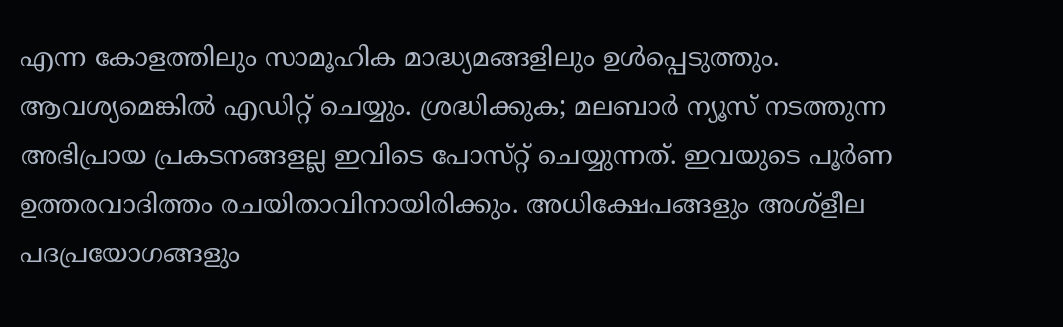എന്ന കോളത്തിലും സാമൂഹിക മാദ്ധ്യമങ്ങളിലും ഉൾപ്പെടുത്തും. ആവശ്യമെങ്കിൽ എഡിറ്റ് ചെയ്യും. ശ്രദ്ധിക്കുക; മലബാർ ന്യൂസ് നടത്തുന്ന അഭിപ്രായ പ്രകടനങ്ങളല്ല ഇവിടെ പോസ്‌റ്റ് ചെയ്യുന്നത്. ഇവയുടെ പൂർണ ഉത്തരവാദിത്തം രചയിതാവിനായിരിക്കും. അധിക്ഷേപങ്ങളും അശ്‌ളീല പദപ്രയോഗങ്ങളും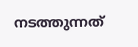നടത്തുന്നത്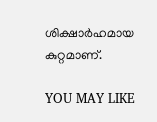ശിക്ഷാർഹമായ കുറ്റമാണ്.

YOU MAY LIKE